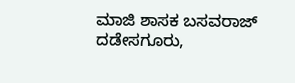ಮಾಜಿ ಶಾಸಕ ಬಸವರಾಜ್ ದಡೇಸಗೂರು,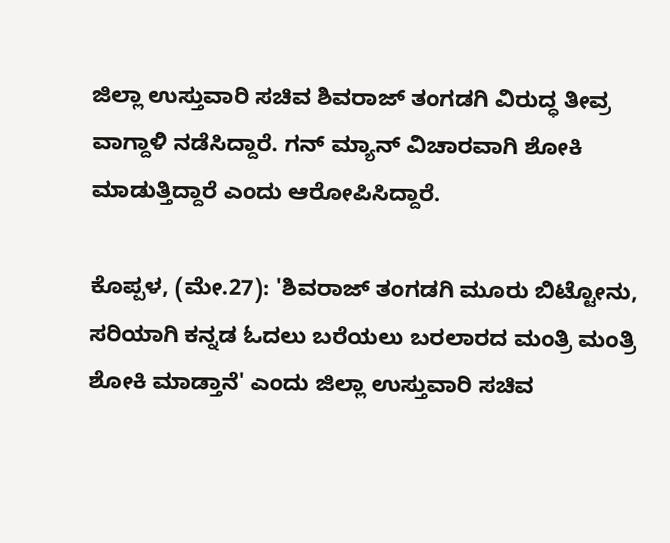ಜಿಲ್ಲಾ ಉಸ್ತುವಾರಿ ಸಚಿವ ಶಿವರಾಜ್ ತಂಗಡಗಿ ವಿರುದ್ಧ ತೀವ್ರ ವಾಗ್ದಾಳಿ ನಡೆಸಿದ್ದಾರೆ. ಗನ್ ಮ್ಯಾನ್ ವಿಚಾರವಾಗಿ ಶೋಕಿ ಮಾಡುತ್ತಿದ್ದಾರೆ ಎಂದು ಆರೋಪಿಸಿದ್ದಾರೆ.

ಕೊಪ್ಪಳ, (ಮೇ.27): 'ಶಿವರಾಜ್ ತಂಗಡಗಿ ಮೂರು ಬಿಟ್ಟೋನು, ಸರಿಯಾಗಿ ಕನ್ನಡ ಓದಲು ಬರೆಯಲು ಬರಲಾರದ ಮಂತ್ರಿ ಮಂತ್ರಿ ಶೋಕಿ ಮಾಡ್ತಾನೆ' ಎಂದು ಜಿಲ್ಲಾ ಉಸ್ತುವಾರಿ ಸಚಿವ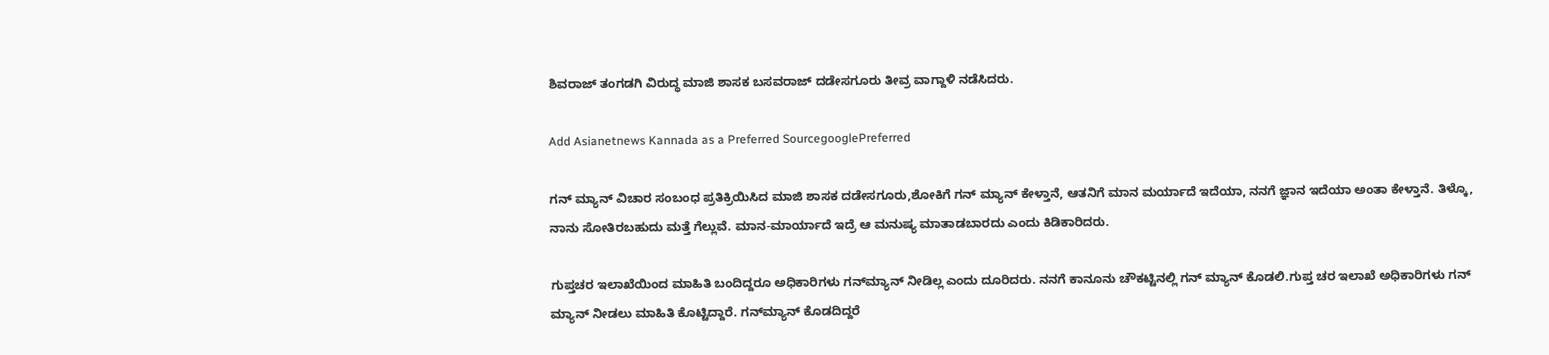ಶಿವರಾಜ್ ತಂಗಡಗಿ ವಿರುದ್ಧ ಮಾಜಿ ಶಾಸಕ ಬಸವರಾಜ್ ದಡೇಸಗೂರು ತೀವ್ರ ವಾಗ್ದಾಳಿ ನಡೆಸಿದರು.

Add Asianetnews Kannada as a Preferred SourcegooglePreferred

ಗನ್ ಮ್ಯಾನ್ ವಿಚಾರ ಸಂಬಂಧ ಪ್ರತಿಕ್ರಿಯಿಸಿದ ಮಾಜಿ ಶಾಸಕ ದಡೇಸಗೂರು,ಶೋಕಿಗೆ ಗನ್ ಮ್ಯಾನ್ ಕೇಳ್ತಾನೆ, ಆತನಿಗೆ ಮಾನ ಮರ್ಯಾದೆ ಇದೆಯಾ, ನನಗೆ ಜ್ಞಾನ ಇದೆಯಾ ಅಂತಾ ಕೇಳ್ತಾನೆ. ತಿಳ್ಕೊ, ನಾನು ಸೋತಿರಬಹುದು ಮತ್ತೆ ಗೆಲ್ಲುವೆ. ಮಾನ-ಮಾರ್ಯಾದೆ ಇದ್ರೆ ಆ ಮನುಷ್ಯ ಮಾತಾಡಬಾರದು ಎಂದು ಕಿಡಿಕಾರಿದರು.

ಗುಪ್ತಚರ ಇಲಾಖೆಯಿಂದ ಮಾಹಿತಿ ಬಂದಿದ್ದರೂ ಅಧಿಕಾರಿಗಳು ಗನ್‌ಮ್ಯಾನ್ ನೀಡಿಲ್ಲ ಎಂದು ದೂರಿದರು. ನನಗೆ ಕಾನೂನು ಚೌಕಟ್ಟಿನಲ್ಲಿ ಗನ್ ಮ್ಯಾನ್ ಕೊಡಲಿ.ಗುಪ್ತ ಚರ ಇಲಾಖೆ ಅಧಿಕಾರಿಗಳು ಗನ್ ಮ್ಯಾನ್ ನೀಡಲು ಮಾಹಿತಿ ಕೊಟ್ಟಿದ್ದಾರೆ. ಗನ್‌ಮ್ಯಾನ್ ಕೊಡದಿದ್ದರೆ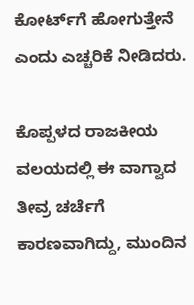ಕೋರ್ಟ್‌ಗೆ ಹೋಗುತ್ತೇನೆ ಎಂದು ಎಚ್ಚರಿಕೆ ನೀಡಿದರು.

ಕೊಪ್ಪಳದ ರಾಜಕೀಯ ವಲಯದಲ್ಲಿ ಈ ವಾಗ್ವಾದ ತೀವ್ರ ಚರ್ಚೆಗೆ ಕಾರಣವಾಗಿದ್ದು, ಮುಂದಿನ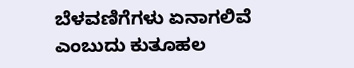ಬೆಳವಣಿಗೆಗಳು ಏನಾಗಲಿವೆ ಎಂಬುದು ಕುತೂಹಲ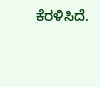ಕೆರಳಿಸಿದೆ.